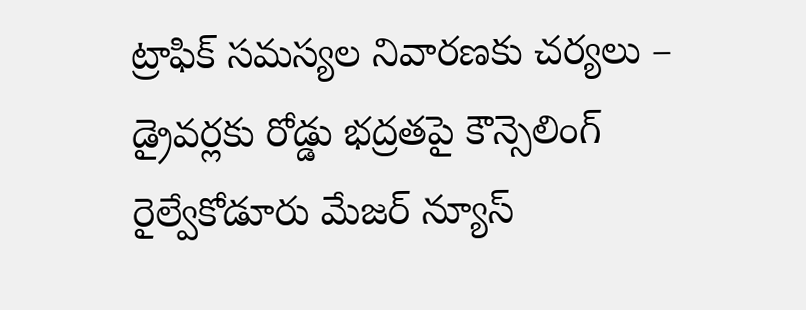ట్రాఫిక్ సమస్యల నివారణకు చర్యలు – డ్రైవర్లకు రోడ్డు భద్రతపై కౌన్సెలింగ్
రైల్వేకోడూరు మేజర్ న్యూస్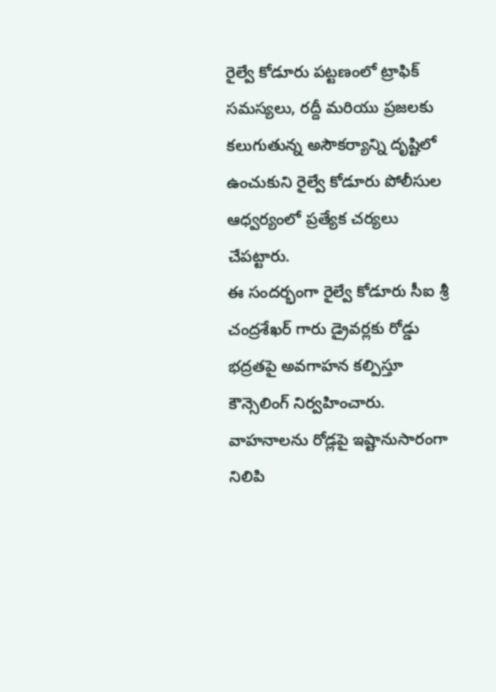రైల్వే కోడూరు పట్టణంలో ట్రాఫిక్ సమస్యలు, రద్దీ మరియు ప్రజలకు కలుగుతున్న అసౌకర్యాన్ని దృష్టిలో ఉంచుకుని రైల్వే కోడూరు పోలీసుల ఆధ్వర్యంలో ప్రత్యేక చర్యలు చేపట్టారు.
ఈ సందర్భంగా రైల్వే కోడూరు సీఐ శ్రీ చంద్రశేఖర్ గారు డ్రైవర్లకు రోడ్డు భద్రతపై అవగాహన కల్పిస్తూ కౌన్సెలింగ్ నిర్వహించారు. వాహనాలను రోడ్లపై ఇష్టానుసారంగా నిలిపి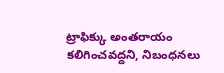ట్రాఫిక్కు అంతరాయం కలిగించవద్దని, నిబంధనలు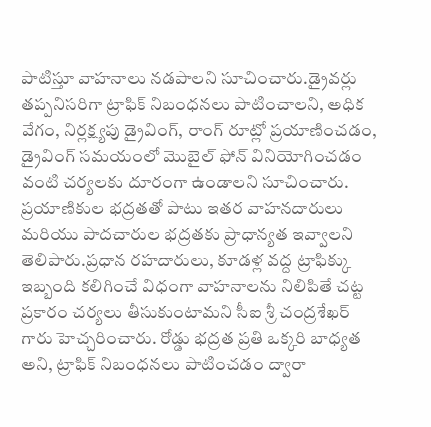పాటిస్తూ వాహనాలు నడపాలని సూచించారు.డ్రైవర్లు తప్పనిసరిగా ట్రాఫిక్ నిబంధనలు పాటించాలని, అధిక వేగం, నిర్లక్ష్యపు డ్రైవింగ్, రాంగ్ రూట్లో ప్రయాణించడం, డ్రైవింగ్ సమయంలో మొబైల్ ఫోన్ వినియోగించడం వంటి చర్యలకు దూరంగా ఉండాలని సూచించారు. ప్రయాణికుల భద్రతతో పాటు ఇతర వాహనదారులు మరియు పాదచారుల భద్రతకు ప్రాధాన్యత ఇవ్వాలని తెలిపారు.ప్రధాన రహదారులు, కూడళ్ల వద్ద ట్రాఫిక్కు ఇబ్బంది కలిగించే విధంగా వాహనాలను నిలిపితే చట్ట ప్రకారం చర్యలు తీసుకుంటామని సీఐ శ్రీ చంద్రశేఖర్ గారు హెచ్చరించారు. రోడ్డు భద్రత ప్రతి ఒక్కరి బాధ్యత అని, ట్రాఫిక్ నిబంధనలు పాటించడం ద్వారా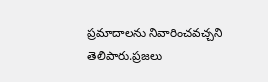ప్రమాదాలను నివారించవచ్చని తెలిపారు.ప్రజలు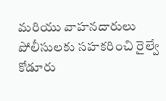మరియు వాహనదారులు పోలీసులకు సహకరించి రైల్వే కోడూరు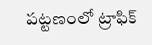పట్టణంలో ట్రాఫిక్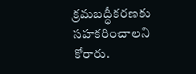క్రమబద్ధీకరణకు సహకరించాలని కోరారు.